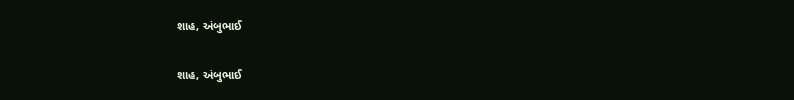શાહ, અંબુભાઈ

શાહ, અંબુભાઈ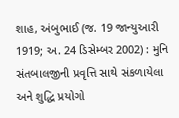શાહ, અંબુભાઈ (જ. 19 જાન્યુઆરી 1919; અ. 24 ડિસેમ્બર 2002) : મુનિ સંતબાલજીની પ્રવૃત્તિ સાથે સંકળાયેલા અને શુદ્ધિ પ્રયોગો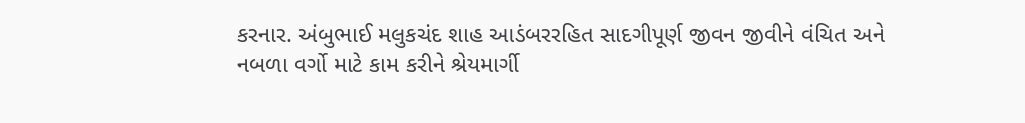કરનાર. અંબુભાઈ મલુકચંદ શાહ આડંબરરહિત સાદગીપૂર્ણ જીવન જીવીને વંચિત અને નબળા વર્ગો માટે કામ કરીને શ્રેયમાર્ગી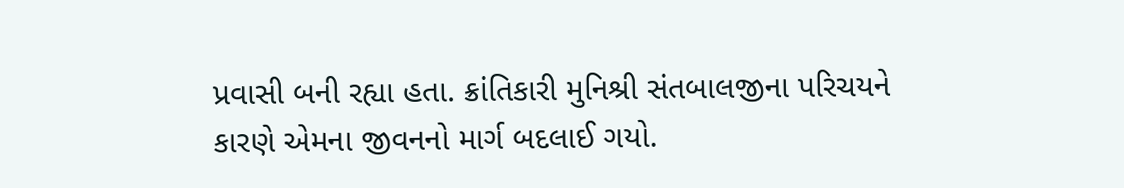પ્રવાસી બની રહ્યા હતા. ક્રાંતિકારી મુનિશ્રી સંતબાલજીના પરિચયને કારણે એમના જીવનનો માર્ગ બદલાઈ ગયો.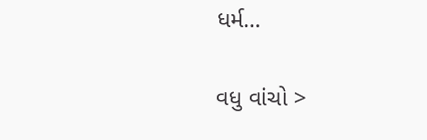ધર્મ…

વધુ વાંચો >